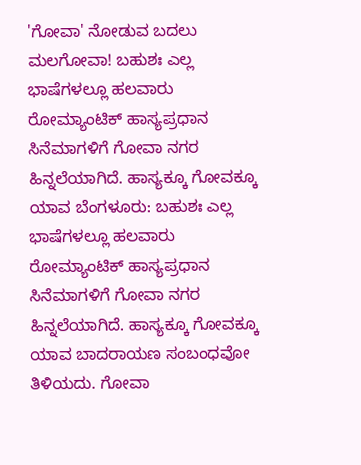'ಗೋವಾ' ನೋಡುವ ಬದಲು ಮಲಗೋವಾ! ಬಹುಶಃ ಎಲ್ಲ ಭಾಷೆಗಳಲ್ಲೂ ಹಲವಾರು ರೋಮ್ಯಾಂಟಿಕ್ ಹಾಸ್ಯಪ್ರಧಾನ ಸಿನೆಮಾಗಳಿಗೆ ಗೋವಾ ನಗರ ಹಿನ್ನಲೆಯಾಗಿದೆ. ಹಾಸ್ಯಕ್ಕೂ ಗೋವಕ್ಕೂ ಯಾವ ಬೆಂಗಳೂರು: ಬಹುಶಃ ಎಲ್ಲ ಭಾಷೆಗಳಲ್ಲೂ ಹಲವಾರು ರೋಮ್ಯಾಂಟಿಕ್ ಹಾಸ್ಯಪ್ರಧಾನ ಸಿನೆಮಾಗಳಿಗೆ ಗೋವಾ ನಗರ ಹಿನ್ನಲೆಯಾಗಿದೆ. ಹಾಸ್ಯಕ್ಕೂ ಗೋವಕ್ಕೂ ಯಾವ ಬಾದರಾಯಣ ಸಂಬಂಧವೋ ತಿಳಿಯದು. ಗೋವಾ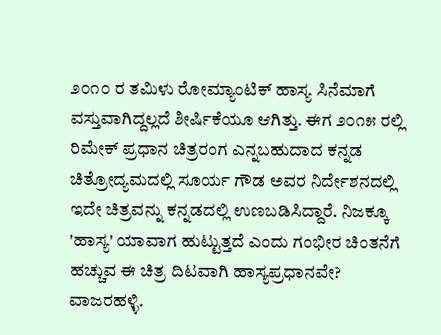೨೦೧೦ ರ ತಮಿಳು ರೋಮ್ಯಾಂಟಿಕ್ ಹಾಸ್ಯ ಸಿನೆಮಾಗೆ ವಸ್ತುವಾಗಿದ್ದಲ್ಲದೆ ಶೀರ್ಷಿಕೆಯೂ ಆಗಿತ್ತು. ಈಗ ೨೦೧೫ ರಲ್ಲಿ ರಿಮೇಕ್ ಪ್ರಧಾನ ಚಿತ್ರರಂಗ ಎನ್ನಬಹುದಾದ ಕನ್ನಡ ಚಿತ್ರೋದ್ಯಮದಲ್ಲಿ ಸೂರ್ಯ ಗೌಡ ಅವರ ನಿರ್ದೇಶನದಲ್ಲಿ ಇದೇ ಚಿತ್ರವನ್ನು ಕನ್ನಡದಲ್ಲಿ ಉಣಬಡಿಸಿದ್ದಾರೆ. ನಿಜಕ್ಕೂ 'ಹಾಸ್ಯ' ಯಾವಾಗ ಹುಟ್ಟುತ್ತದೆ ಎಂದು ಗಂಭೀರ ಚಿಂತನೆಗೆ ಹಚ್ಚುವ ಈ ಚಿತ್ರ ದಿಟವಾಗಿ ಹಾಸ್ಯಪ್ರಧಾನವೇ? ವಾಜರಹಳ್ಳಿ.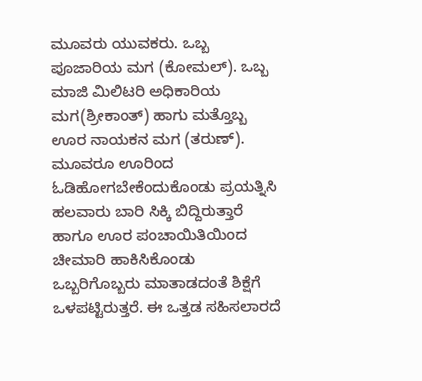ಮೂವರು ಯುವಕರು. ಒಬ್ಬ ಪೂಜಾರಿಯ ಮಗ (ಕೋಮಲ್). ಒಬ್ಬ ಮಾಜಿ ಮಿಲಿಟರಿ ಅಧಿಕಾರಿಯ ಮಗ(ಶ್ರೀಕಾಂತ್) ಹಾಗು ಮತ್ತೊಬ್ಬ ಊರ ನಾಯಕನ ಮಗ (ತರುಣ್). ಮೂವರೂ ಊರಿಂದ ಓಡಿಹೋಗಬೇಕೆಂದುಕೊಂಡು ಪ್ರಯತ್ನಿಸಿ ಹಲವಾರು ಬಾರಿ ಸಿಕ್ಕಿ ಬಿದ್ದಿರುತ್ತಾರೆ ಹಾಗೂ ಊರ ಪಂಚಾಯಿತಿಯಿಂದ ಚೀಮಾರಿ ಹಾಕಿಸಿಕೊಂಡು ಒಬ್ಬರಿಗೊಬ್ಬರು ಮಾತಾಡದಂತೆ ಶಿಕ್ಷೆಗೆ ಒಳಪಟ್ಟಿರುತ್ತರೆ. ಈ ಒತ್ತಡ ಸಹಿಸಲಾರದೆ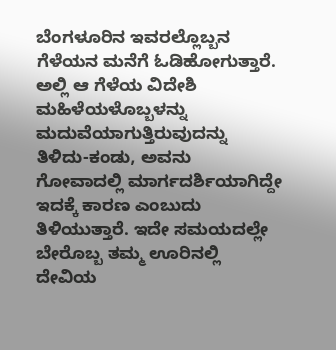ಬೆಂಗಳೂರಿನ ಇವರಲ್ಲೊಬ್ಬನ ಗೆಳೆಯನ ಮನೆಗೆ ಓಡಿಹೋಗುತ್ತಾರೆ. ಅಲ್ಲಿ ಆ ಗೆಳೆಯ ವಿದೇಶಿ ಮಹಿಳೆಯಳೊಬ್ಬಳನ್ನು ಮದುವೆಯಾಗುತ್ತಿರುವುದನ್ನು ತಿಳಿದು-ಕಂಡು, ಅವನು ಗೋವಾದಲ್ಲಿ ಮಾರ್ಗದರ್ಶಿಯಾಗಿದ್ದೇ ಇದಕ್ಕೆ ಕಾರಣ ಎಂಬುದು ತಿಳಿಯುತ್ತಾರೆ. ಇದೇ ಸಮಯದಲ್ಲೇ ಬೇರೊಬ್ಬ ತಮ್ಮ ಊರಿನಲ್ಲಿ ದೇವಿಯ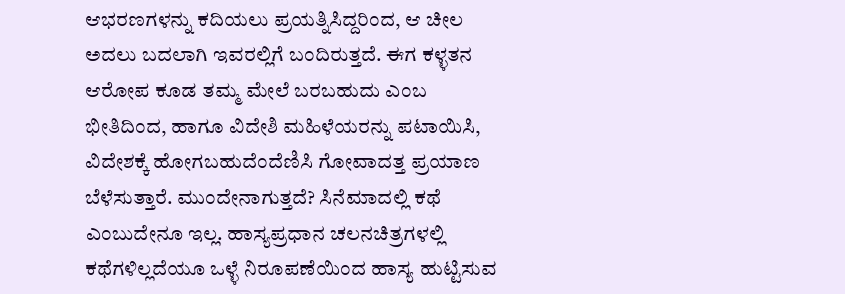ಆಭರಣಗಳನ್ನು ಕದಿಯಲು ಪ್ರಯತ್ನಿಸಿದ್ದರಿಂದ, ಆ ಚೀಲ ಅದಲು ಬದಲಾಗಿ ಇವರಲ್ಲಿಗೆ ಬಂದಿರುತ್ತದೆ. ಈಗ ಕಳ್ಳತನ ಆರೋಪ ಕೂಡ ತಮ್ಮ ಮೇಲೆ ಬರಬಹುದು ಎಂಬ ಭೀತಿದಿಂದ, ಹಾಗೂ ವಿದೇಶಿ ಮಹಿಳೆಯರನ್ನು ಪಟಾಯಿಸಿ, ವಿದೇಶಕ್ಕೆ ಹೋಗಬಹುದೆಂದೆಣಿಸಿ ಗೋವಾದತ್ತ ಪ್ರಯಾಣ ಬೆಳೆಸುತ್ತಾರೆ. ಮುಂದೇನಾಗುತ್ತದೆ? ಸಿನೆಮಾದಲ್ಲಿ ಕಥೆ ಎಂಬುದೇನೂ ಇಲ್ಲ. ಹಾಸ್ಯಪ್ರಧಾನ ಚಲನಚಿತ್ರಗಳಲ್ಲಿ ಕಥೆಗಳಿಲ್ಲದೆಯೂ ಒಳ್ಳೆ ನಿರೂಪಣೆಯಿಂದ ಹಾಸ್ಯ ಹುಟ್ಟಿಸುವ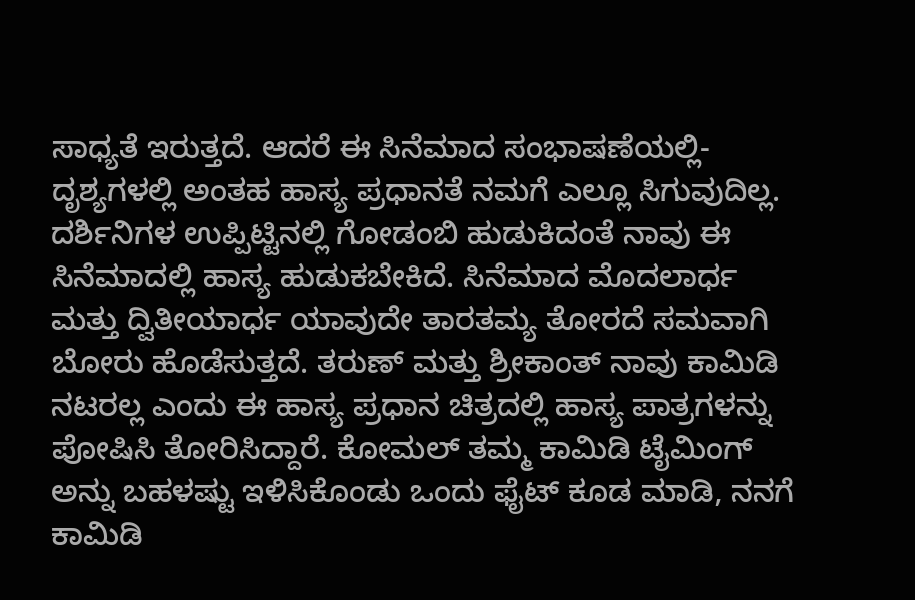ಸಾಧ್ಯತೆ ಇರುತ್ತದೆ. ಆದರೆ ಈ ಸಿನೆಮಾದ ಸಂಭಾಷಣೆಯಲ್ಲಿ-ದೃಶ್ಯಗಳಲ್ಲಿ ಅಂತಹ ಹಾಸ್ಯ ಪ್ರಧಾನತೆ ನಮಗೆ ಎಲ್ಲೂ ಸಿಗುವುದಿಲ್ಲ. ದರ್ಶಿನಿಗಳ ಉಪ್ಪಿಟ್ಟಿನಲ್ಲಿ ಗೋಡಂಬಿ ಹುಡುಕಿದಂತೆ ನಾವು ಈ ಸಿನೆಮಾದಲ್ಲಿ ಹಾಸ್ಯ ಹುಡುಕಬೇಕಿದೆ. ಸಿನೆಮಾದ ಮೊದಲಾರ್ಧ ಮತ್ತು ದ್ವಿತೀಯಾರ್ಧ ಯಾವುದೇ ತಾರತಮ್ಯ ತೋರದೆ ಸಮವಾಗಿ ಬೋರು ಹೊಡೆಸುತ್ತದೆ. ತರುಣ್ ಮತ್ತು ಶ್ರೀಕಾಂತ್ ನಾವು ಕಾಮಿಡಿ ನಟರಲ್ಲ ಎಂದು ಈ ಹಾಸ್ಯ ಪ್ರಧಾನ ಚಿತ್ರದಲ್ಲಿ ಹಾಸ್ಯ ಪಾತ್ರಗಳನ್ನು ಪೋಷಿಸಿ ತೋರಿಸಿದ್ದಾರೆ. ಕೋಮಲ್ ತಮ್ಮ ಕಾಮಿಡಿ ಟೈಮಿಂಗ್ ಅನ್ನು ಬಹಳಷ್ಟು ಇಳಿಸಿಕೊಂಡು ಒಂದು ಫೈಟ್ ಕೂಡ ಮಾಡಿ, ನನಗೆ ಕಾಮಿಡಿ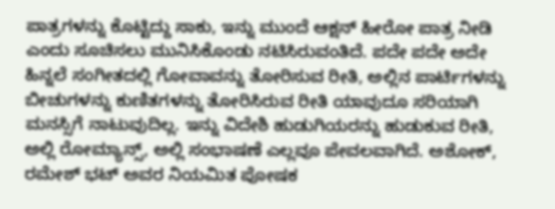ಪಾತ್ರಗಳನ್ನು ಕೊಟ್ಟಿದ್ದು ಸಾಕು, ಇನ್ನು ಮುಂದೆ ಆಕ್ಷನ್ ಹೀರೋ ಪಾತ್ರ ನೀಡಿ ಎಂದು ಸೂಚಿಸಲು ಮುನಿಸಿಕೊಂಡು ನಟಿಸಿರುವಂತಿದೆ. ಪದೇ ಪದೇ ಅದೇ ಹಿನ್ನಲೆ ಸಂಗೀತದಲ್ಲಿ ಗೋವಾವನ್ನು ತೋರಿಸುವ ರೀತಿ, ಅಲ್ಲಿನ ಪಾರ್ಟಿಗಳನ್ನು ಬೀಚುಗಳನ್ನು ಕುಣಿತಗಳನ್ನು ತೋರಿಸಿರುವ ರೀತಿ ಯಾವುದೂ ಸರಿಯಾಗಿ ಮನಸ್ಸಿಗೆ ನಾಟುವುದಿಲ್ಲ. ಇನ್ನು ವಿದೇಶಿ ಹುಡುಗಿಯರನ್ನು ಹುಡುಕುವ ರೀತಿ, ಅಲ್ಲಿ ರೋಮ್ಯಾನ್ಸ್, ಅಲ್ಲಿ ಸಂಭಾಷಣೆ ಎಲ್ಲವೂ ಪೇವಲವಾಗಿದೆ. ಅಶೋಕ್, ರಮೇಶ್ ಭಟ್ ಅವರ ನಿಯಮಿತ ಪೋಷಕ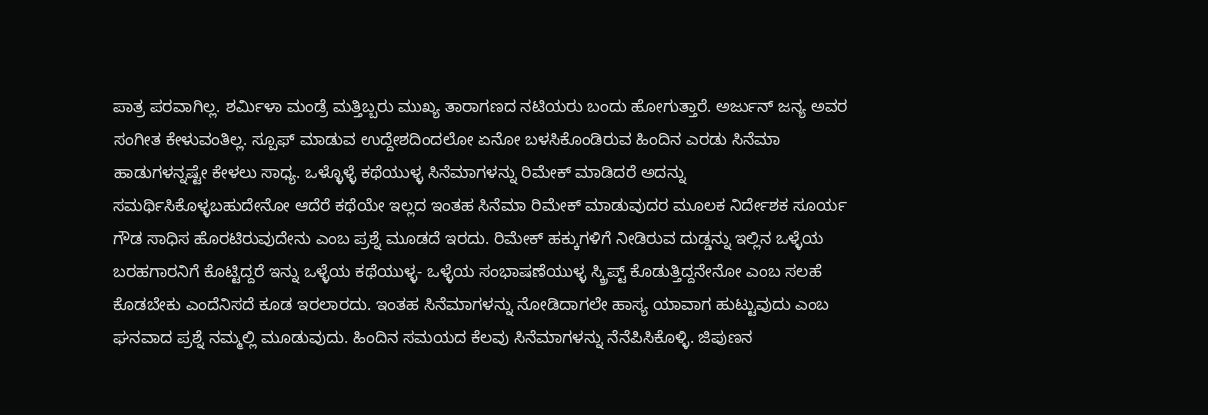ಪಾತ್ರ ಪರವಾಗಿಲ್ಲ. ಶರ್ಮಿಳಾ ಮಂಡ್ರೆ ಮತ್ತಿಬ್ಬರು ಮುಖ್ಯ ತಾರಾಗಣದ ನಟಿಯರು ಬಂದು ಹೋಗುತ್ತಾರೆ. ಅರ್ಜುನ್ ಜನ್ಯ ಅವರ ಸಂಗೀತ ಕೇಳುವಂತಿಲ್ಲ. ಸ್ಪೂಫ್ ಮಾಡುವ ಉದ್ದೇಶದಿಂದಲೋ ಏನೋ ಬಳಸಿಕೊಂಡಿರುವ ಹಿಂದಿನ ಎರಡು ಸಿನೆಮಾ ಹಾಡುಗಳನ್ನಷ್ಟೇ ಕೇಳಲು ಸಾಧ್ಯ. ಒಳ್ಳೊಳ್ಳೆ ಕಥೆಯುಳ್ಳ ಸಿನೆಮಾಗಳನ್ನು ರಿಮೇಕ್ ಮಾಡಿದರೆ ಅದನ್ನು ಸಮರ್ಥಿಸಿಕೊಳ್ಳಬಹುದೇನೋ ಆದೆರೆ ಕಥೆಯೇ ಇಲ್ಲದ ಇಂತಹ ಸಿನೆಮಾ ರಿಮೇಕ್ ಮಾಡುವುದರ ಮೂಲಕ ನಿರ್ದೇಶಕ ಸೂರ್ಯ ಗೌಡ ಸಾಧಿಸ ಹೊರಟಿರುವುದೇನು ಎಂಬ ಪ್ರಶ್ನೆ ಮೂಡದೆ ಇರದು. ರಿಮೇಕ್ ಹಕ್ಕುಗಳಿಗೆ ನೀಡಿರುವ ದುಡ್ಡನ್ನು ಇಲ್ಲಿನ ಒಳ್ಳೆಯ ಬರಹಗಾರನಿಗೆ ಕೊಟ್ಟಿದ್ದರೆ ಇನ್ನು ಒಳ್ಳೆಯ ಕಥೆಯುಳ್ಳ- ಒಳ್ಳೆಯ ಸಂಭಾಷಣೆಯುಳ್ಳ ಸ್ಕ್ರಿಪ್ಟ್ ಕೊಡುತ್ತಿದ್ದನೇನೋ ಎಂಬ ಸಲಹೆ ಕೊಡಬೇಕು ಎಂದೆನಿಸದೆ ಕೂಡ ಇರಲಾರದು. ಇಂತಹ ಸಿನೆಮಾಗಳನ್ನು ನೋಡಿದಾಗಲೇ ಹಾಸ್ಯ ಯಾವಾಗ ಹುಟ್ಟುವುದು ಎಂಬ ಘನವಾದ ಪ್ರಶ್ನೆ ನಮ್ಮಲ್ಲಿ ಮೂಡುವುದು. ಹಿಂದಿನ ಸಮಯದ ಕೆಲವು ಸಿನೆಮಾಗಳನ್ನು ನೆನೆಪಿಸಿಕೊಳ್ಳಿ. ಜಿಪುಣನ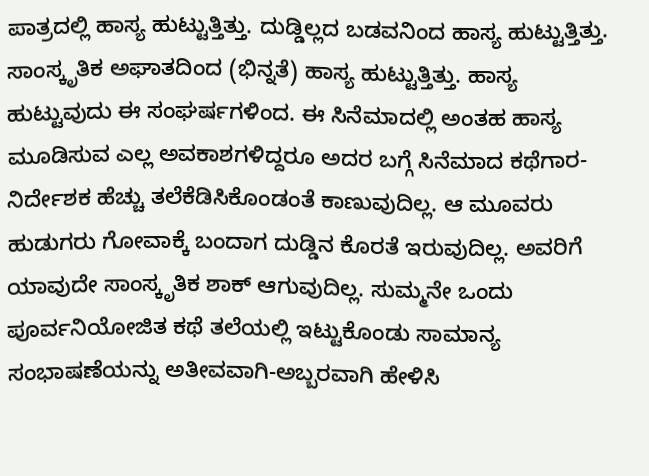ಪಾತ್ರದಲ್ಲಿ ಹಾಸ್ಯ ಹುಟ್ಟುತ್ತಿತ್ತು. ದುಡ್ಡಿಲ್ಲದ ಬಡವನಿಂದ ಹಾಸ್ಯ ಹುಟ್ಟುತ್ತಿತ್ತು. ಸಾಂಸ್ಕೃತಿಕ ಅಘಾತದಿಂದ (ಭಿನ್ನತೆ) ಹಾಸ್ಯ ಹುಟ್ಟುತ್ತಿತ್ತು. ಹಾಸ್ಯ ಹುಟ್ಟುವುದು ಈ ಸಂಘರ್ಷಗಳಿಂದ. ಈ ಸಿನೆಮಾದಲ್ಲಿ ಅಂತಹ ಹಾಸ್ಯ ಮೂಡಿಸುವ ಎಲ್ಲ ಅವಕಾಶಗಳಿದ್ದರೂ ಅದರ ಬಗ್ಗೆ ಸಿನೆಮಾದ ಕಥೆಗಾರ-ನಿರ್ದೇಶಕ ಹೆಚ್ಚು ತಲೆಕೆಡಿಸಿಕೊಂಡಂತೆ ಕಾಣುವುದಿಲ್ಲ. ಆ ಮೂವರು ಹುಡುಗರು ಗೋವಾಕ್ಕೆ ಬಂದಾಗ ದುಡ್ಡಿನ ಕೊರತೆ ಇರುವುದಿಲ್ಲ. ಅವರಿಗೆ ಯಾವುದೇ ಸಾಂಸ್ಕೃತಿಕ ಶಾಕ್ ಆಗುವುದಿಲ್ಲ. ಸುಮ್ಮನೇ ಒಂದು ಪೂರ್ವನಿಯೋಜಿತ ಕಥೆ ತಲೆಯಲ್ಲಿ ಇಟ್ಟುಕೊಂಡು ಸಾಮಾನ್ಯ ಸಂಭಾಷಣೆಯನ್ನು ಅತೀವವಾಗಿ-ಅಬ್ಬರವಾಗಿ ಹೇಳಿಸಿ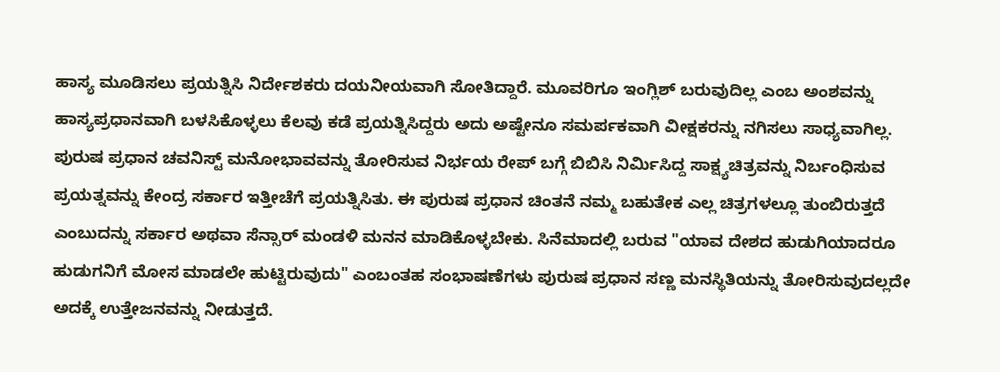ಹಾಸ್ಯ ಮೂಡಿಸಲು ಪ್ರಯತ್ನಿಸಿ ನಿರ್ದೇಶಕರು ದಯನೀಯವಾಗಿ ಸೋತಿದ್ದಾರೆ. ಮೂವರಿಗೂ ಇಂಗ್ಲಿಶ್ ಬರುವುದಿಲ್ಲ ಎಂಬ ಅಂಶವನ್ನು ಹಾಸ್ಯಪ್ರಧಾನವಾಗಿ ಬಳಸಿಕೊಳ್ಳಲು ಕೆಲವು ಕಡೆ ಪ್ರಯತ್ನಿಸಿದ್ದರು ಅದು ಅಷ್ಟೇನೂ ಸಮರ್ಪಕವಾಗಿ ವೀಕ್ಷಕರನ್ನು ನಗಿಸಲು ಸಾಧ್ಯವಾಗಿಲ್ಲ. ಪುರುಷ ಪ್ರಧಾನ ಚವನಿಸ್ಟ್ ಮನೋಭಾವವನ್ನು ತೋರಿಸುವ ನಿರ್ಭಯ ರೇಪ್ ಬಗ್ಗೆ ಬಿಬಿಸಿ ನಿರ್ಮಿಸಿದ್ದ ಸಾಕ್ಷ್ಯಚಿತ್ರವನ್ನು ನಿರ್ಬಂಧಿಸುವ ಪ್ರಯತ್ನವನ್ನು ಕೇಂದ್ರ ಸರ್ಕಾರ ಇತ್ತೀಚೆಗೆ ಪ್ರಯತ್ನಿಸಿತು. ಈ ಪುರುಷ ಪ್ರಧಾನ ಚಿಂತನೆ ನಮ್ಮ ಬಹುತೇಕ ಎಲ್ಲ ಚಿತ್ರಗಳಲ್ಲೂ ತುಂಬಿರುತ್ತದೆ ಎಂಬುದನ್ನು ಸರ್ಕಾರ ಅಥವಾ ಸೆನ್ಸಾರ್ ಮಂಡಳಿ ಮನನ ಮಾಡಿಕೊಳ್ಳಬೇಕು. ಸಿನೆಮಾದಲ್ಲಿ ಬರುವ "ಯಾವ ದೇಶದ ಹುಡುಗಿಯಾದರೂ ಹುಡುಗನಿಗೆ ಮೋಸ ಮಾಡಲೇ ಹುಟ್ಟಿರುವುದು" ಎಂಬಂತಹ ಸಂಭಾಷಣೆಗಳು ಪುರುಷ ಪ್ರಧಾನ ಸಣ್ಣ ಮನಸ್ಥಿತಿಯನ್ನು ತೋರಿಸುವುದಲ್ಲದೇ ಅದಕ್ಕೆ ಉತ್ತೇಜನವನ್ನು ನೀಡುತ್ತದೆ.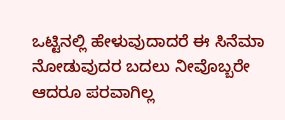ಒಟ್ಟಿನಲ್ಲಿ ಹೇಳುವುದಾದರೆ ಈ ಸಿನೆಮಾ ನೋಡುವುದರ ಬದಲು ನೀವೊಬ್ಬರೇ ಆದರೂ ಪರವಾಗಿಲ್ಲ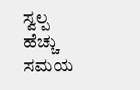ಸ್ವಲ್ಪ ಹೆಚ್ಚು ಸಮಯ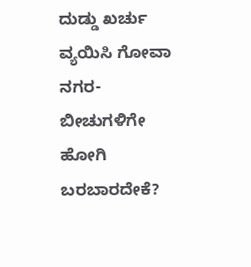ದುಡ್ಡು ಖರ್ಚು ವ್ಯಯಿಸಿ ಗೋವಾ ನಗರ-ಬೀಚುಗಳಿಗೇ ಹೋಗಿ ಬರಬಾರದೇಕೆ?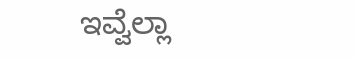ಇವ್ವೆಲ್ಲಾ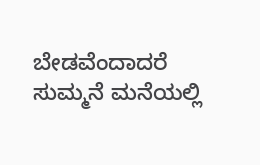ಬೇಡವೆಂದಾದರೆ ಸುಮ್ಮನೆ ಮನೆಯಲ್ಲಿ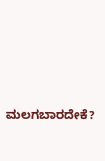ಮಲಗಬಾರದೇಕೆ?